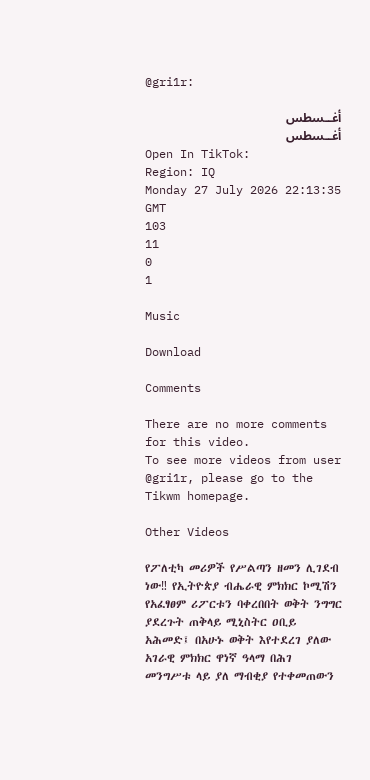@gri1r:

أغــسطس
أغــسطس
Open In TikTok:
Region: IQ
Monday 27 July 2026 22:13:35 GMT
103
11
0
1

Music

Download

Comments

There are no more comments for this video.
To see more videos from user @gri1r, please go to the Tikwm homepage.

Other Videos

የፖለቲካ መሪዎች የሥልጣን ዘመን ሊገደብ ነው‼ የኢትዮጵያ ብሔራዊ ምክክር ኮሚሽን የአፈፃፀም ሪፖርቱን ባቀረበበት ወቅት ንግግር ያደረጉት ጠቅላይ ሚኒስትር ዐቢይ አሕመድ፤ በአሁኑ ወቅት እየተደረገ ያለው አገራዊ ምክክር ዋነኛ ዓላማ በሕገ መንግሥቱ ላይ ያለ ማብቂያ የተቀመጠውን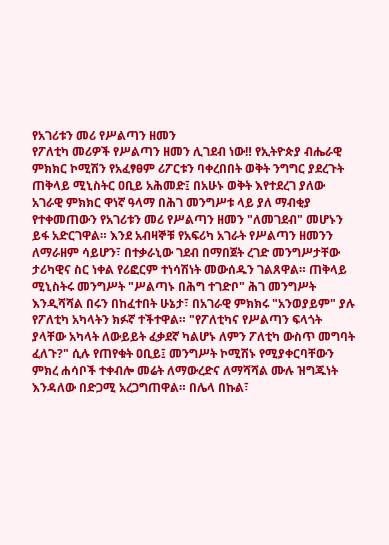የአገሪቱን መሪ የሥልጣን ዘመን
የፖለቲካ መሪዎች የሥልጣን ዘመን ሊገደብ ነው‼ የኢትዮጵያ ብሔራዊ ምክክር ኮሚሽን የአፈፃፀም ሪፖርቱን ባቀረበበት ወቅት ንግግር ያደረጉት ጠቅላይ ሚኒስትር ዐቢይ አሕመድ፤ በአሁኑ ወቅት እየተደረገ ያለው አገራዊ ምክክር ዋነኛ ዓላማ በሕገ መንግሥቱ ላይ ያለ ማብቂያ የተቀመጠውን የአገሪቱን መሪ የሥልጣን ዘመን "ለመገደብ" መሆኑን ይፋ አድርገዋል። እንደ አብዛኞቹ የአፍሪካ አገራት የሥልጣን ዘመንን ለማራዘም ሳይሆን፣ በተቃራኒው ገደብ በማበጀት ረገድ መንግሥታቸው ታሪካዊና ስር ነቀል የሪፎርም ተነሳሽነት መውሰዱን ገልጸዋል። ጠቅላይ ሚኒስትሩ መንግሥት "ሥልጣኑ በሕግ ተገድቦ" ሕገ መንግሥት እንዲሻሻል በሩን በከፈተበት ሁኔታ፣ በአገራዊ ምክክሩ "አንወያይም" ያሉ የፖለቲካ አካላትን ክፉኛ ተችተዋል። "የፖለቲካና የሥልጣን ፍላጎት ያላቸው አካላት ለውይይት ፈቃደኛ ካልሆኑ ለምን ፖለቲካ ውስጥ መግባት ፈለጉ?" ሲሉ የጠየቁት ዐቢይ፤ መንግሥት ኮሚሽኑ የሚያቀርባቸውን ምክረ ሐሳቦች ተቀብሎ መሬት ለማውረድና ለማሻሻል ሙሉ ዝግጁነት እንዳለው በድጋሚ አረጋግጠዋል። በሌላ በኩል፣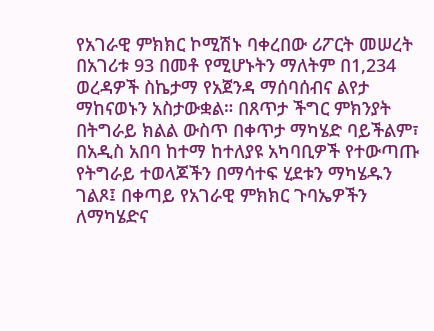የአገራዊ ምክክር ኮሚሽኑ ባቀረበው ሪፖርት መሠረት በአገሪቱ 93 በመቶ የሚሆኑትን ማለትም በ1,234 ወረዳዎች ስኬታማ የአጀንዳ ማሰባሰብና ልየታ ማከናወኑን አስታውቋል። በጸጥታ ችግር ምክንያት በትግራይ ክልል ውስጥ በቀጥታ ማካሄድ ባይችልም፣ በአዲስ አበባ ከተማ ከተለያዩ አካባቢዎች የተውጣጡ የትግራይ ተወላጆችን በማሳተፍ ሂደቱን ማካሄዱን ገልጾ፤ በቀጣይ የአገራዊ ምክክር ጉባኤዎችን ለማካሄድና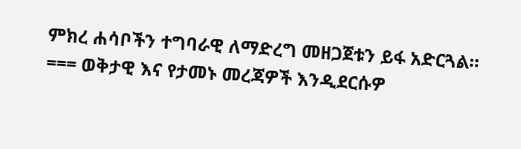ምክረ ሐሳቦችን ተግባራዊ ለማድረግ መዘጋጀቱን ይፋ አድርጓል። === ወቅታዊ እና የታመኑ መረጃዎች እንዲደርሱዎ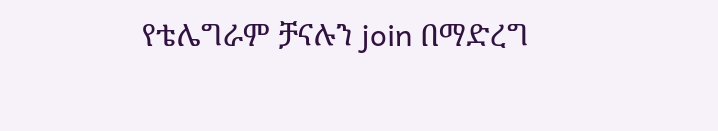የቴሌግራም ቻናሉን join በማድረግ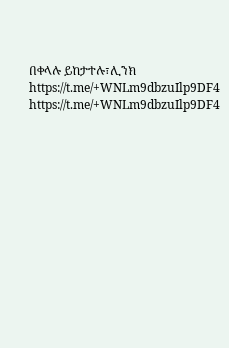በቀላሉ ይከታተሉ፣ሊንክ https://t.me/+WNLm9dbzuIlp9DF4 https://t.me/+WNLm9dbzuIlp9DF4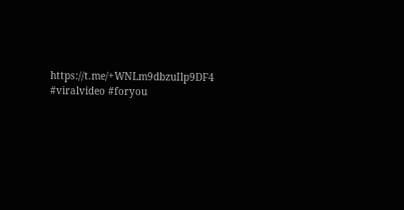https://t.me/+WNLm9dbzuIlp9DF4 #viralvideo #foryou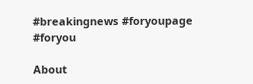#breakingnews #foryoupage #foryou

About